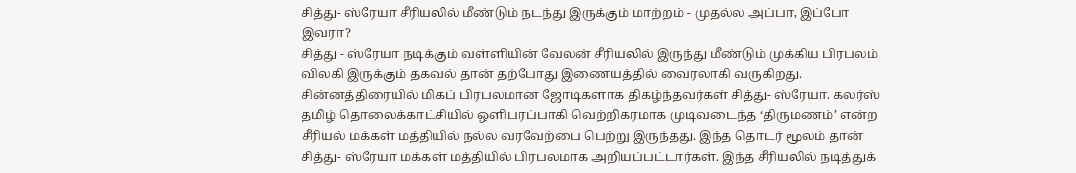சித்து- ஸ்ரேயா சீரியலில் மீண்டும் நடந்து இருக்கும் மாற்றம் - முதல்ல அப்பா, இப்போ இவரா?
சித்து - ஸ்ரேயா நடிக்கும் வள்ளியின் வேலன் சீரியலில் இருந்து மீண்டும் முக்கிய பிரபலம் விலகி இருக்கும் தகவல் தான் தற்போது இணையத்தில் வைரலாகி வருகிறது. சின்னத்திரையில் மிகப் பிரபலமான ஜோடிகளாக திகழ்ந்தவர்கள் சித்து- ஸ்ரேயா. கலர்ஸ் தமிழ் தொலைக்காட்சியில் ஒளிபரப்பாகி வெற்றிகரமாக முடிவடைந்த ‘திருமணம்’ என்ற சீரியல் மக்கள் மத்தியில் நல்ல வரவேற்பை பெற்று இருந்தது. இந்த தொடர் மூலம் தான் சித்து- ஸ்ரேயா மக்கள் மத்தியில் பிரபலமாக அறியப்பட்டார்கள். இந்த சீரியலில் நடித்துக்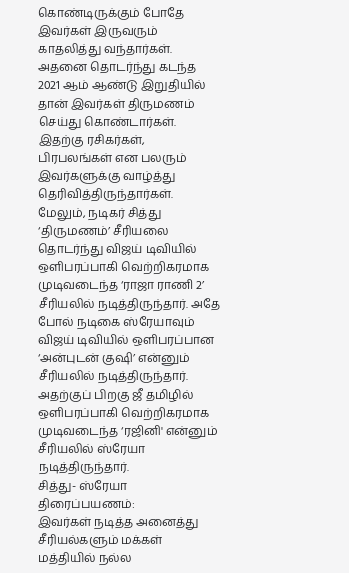கொண்டிருக்கும் போதே இவர்கள் இருவரும் காதலித்து வந்தார்கள்.
அதனை தொடர்ந்து கடந்த 2021 ஆம் ஆண்டு இறுதியில் தான் இவர்கள் திருமணம் செய்து கொண்டார்கள். இதற்கு ரசிகர்கள், பிரபலங்கள் என பலரும் இவர்களுக்கு வாழ்த்து தெரிவித்திருந்தார்கள். மேலும், நடிகர் சித்து ‘திருமணம்’ சீரியலை தொடர்ந்து விஜய் டிவியில் ஒளிபரப்பாகி வெற்றிகரமாக முடிவடைந்த ‘ராஜா ராணி 2’ சீரியலில் நடித்திருந்தார். அதே போல் நடிகை ஸ்ரேயாவும் விஜய் டிவியில் ஒளிபரப்பான ‘அன்புடன் குஷி’ என்னும் சீரியலில் நடித்திருந்தார். அதற்குப் பிறகு ஜீ தமிழில் ஒளிபரப்பாகி வெற்றிகரமாக முடிவடைந்த ‘ரஜினி' என்னும் சீரியலில் ஸ்ரேயா நடித்திருந்தார்.
சித்து- ஸ்ரேயா திரைப்பயணம்:
இவர்கள் நடித்த அனைத்து சீரியல்களும் மக்கள் மத்தியில் நல்ல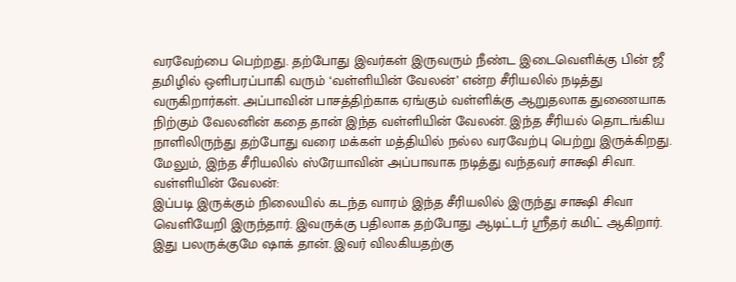வரவேற்பை பெற்றது. தற்போது இவர்கள் இருவரும் நீண்ட இடைவெளிக்கு பின் ஜீ தமிழில் ஒளிபரப்பாகி வரும் ‘வள்ளியின் வேலன்’ என்ற சீரியலில் நடித்து வருகிறார்கள். அப்பாவின் பாசத்திற்காக ஏங்கும் வள்ளிக்கு ஆறுதலாக துணையாக நிற்கும் வேலனின் கதை தான் இந்த வள்ளியின் வேலன். இந்த சீரியல் தொடங்கிய நாளிலிருந்து தற்போது வரை மக்கள் மத்தியில் நல்ல வரவேற்பு பெற்று இருக்கிறது. மேலும், இந்த சீரியலில் ஸ்ரேயாவின் அப்பாவாக நடித்து வந்தவர் சாக்ஷி சிவா.
வள்ளியின் வேலன்:
இப்படி இருக்கும் நிலையில் கடந்த வாரம் இந்த சீரியலில் இருந்து சாக்ஷி சிவா வெளியேறி இருந்தார். இவருக்கு பதிலாக தற்போது ஆடிட்டர் ஸ்ரீதர் கமிட் ஆகிறார். இது பலருக்குமே ஷாக் தான். இவர் விலகியதற்கு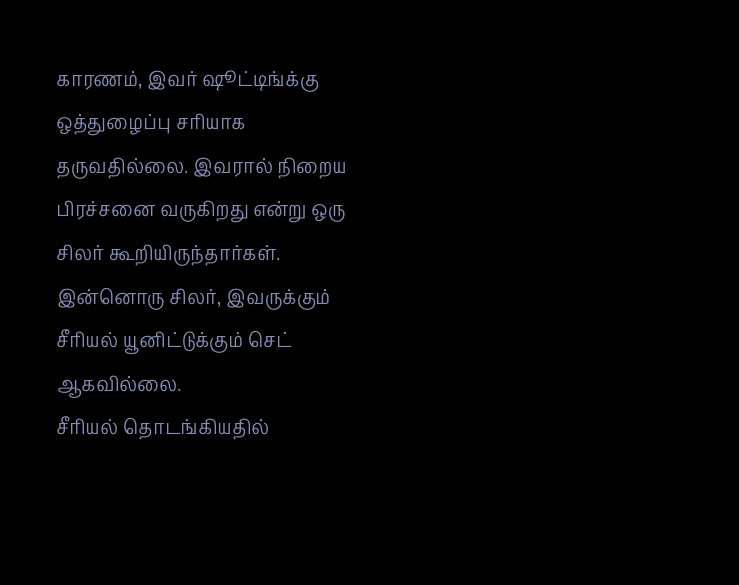காரணம், இவர் ஷூட்டிங்க்கு ஒத்துழைப்பு சரியாக தருவதில்லை. இவரால் நிறைய பிரச்சனை வருகிறது என்று ஒரு சிலர் கூறியிருந்தார்கள். இன்னொரு சிலர், இவருக்கும் சீரியல் யூனிட்டுக்கும் செட் ஆகவில்லை.
சீரியல் தொடங்கியதில்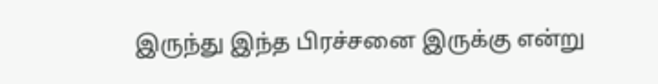இருந்து இந்த பிரச்சனை இருக்கு என்று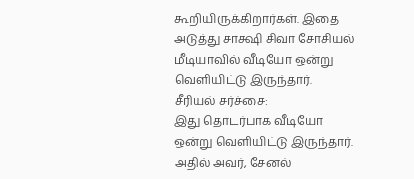கூறியிருக்கிறார்கள். இதை அடுத்து சாக்ஷி சிவா சோசியல் மீடியாவில் வீடியோ ஒன்று வெளியிட்டு இருந்தார்.
சீரியல் சர்ச்சை:
இது தொடர்பாக வீடியோ ஒன்று வெளியிட்டு இருந்தார். அதில் அவர், சேனல்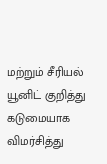மற்றும் சீரியல் யூனிட் குறித்து கடுமையாக விமர்சித்து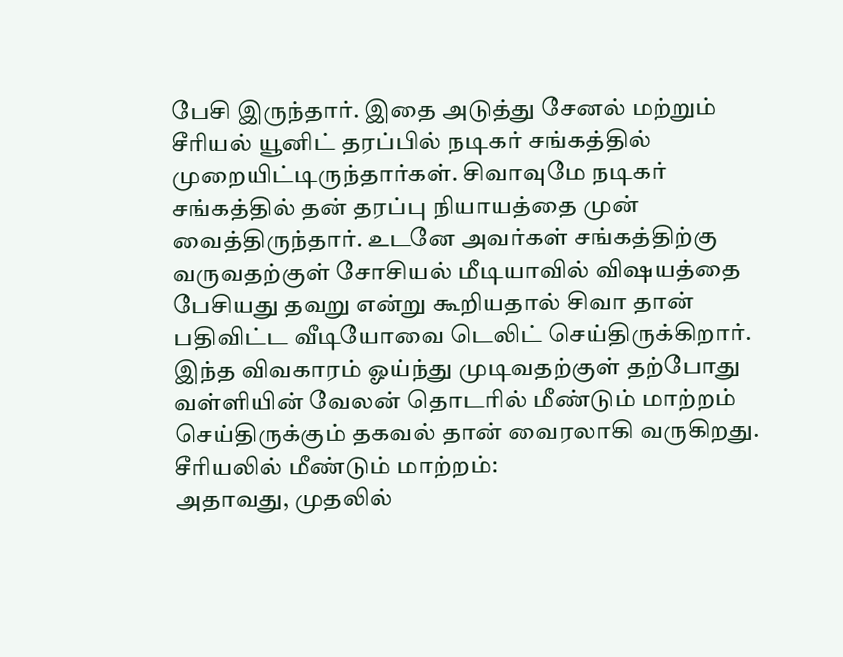பேசி இருந்தார். இதை அடுத்து சேனல் மற்றும் சீரியல் யூனிட் தரப்பில் நடிகர் சங்கத்தில் முறையிட்டிருந்தார்கள். சிவாவுமே நடிகர் சங்கத்தில் தன் தரப்பு நியாயத்தை முன் வைத்திருந்தார். உடனே அவர்கள் சங்கத்திற்கு வருவதற்குள் சோசியல் மீடியாவில் விஷயத்தை பேசியது தவறு என்று கூறியதால் சிவா தான் பதிவிட்ட வீடியோவை டெலிட் செய்திருக்கிறார். இந்த விவகாரம் ஓய்ந்து முடிவதற்குள் தற்போது வள்ளியின் வேலன் தொடரில் மீண்டும் மாற்றம் செய்திருக்கும் தகவல் தான் வைரலாகி வருகிறது.
சீரியலில் மீண்டும் மாற்றம்:
அதாவது, முதலில்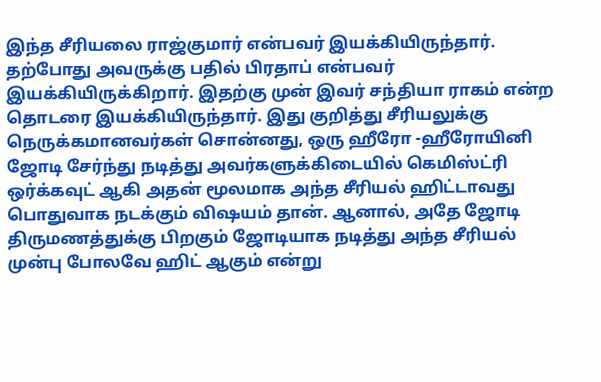இந்த சீரியலை ராஜ்குமார் என்பவர் இயக்கியிருந்தார். தற்போது அவருக்கு பதில் பிரதாப் என்பவர் இயக்கியிருக்கிறார். இதற்கு முன் இவர் சந்தியா ராகம் என்ற தொடரை இயக்கியிருந்தார். இது குறித்து சீரியலுக்கு நெருக்கமானவர்கள் சொன்னது, ஒரு ஹீரோ -ஹீரோயினி ஜோடி சேர்ந்து நடித்து அவர்களுக்கிடையில் கெமிஸ்ட்ரி ஒர்க்கவுட் ஆகி அதன் மூலமாக அந்த சீரியல் ஹிட்டாவது பொதுவாக நடக்கும் விஷயம் தான். ஆனால், அதே ஜோடி திருமணத்துக்கு பிறகும் ஜோடியாக நடித்து அந்த சீரியல் முன்பு போலவே ஹிட் ஆகும் என்று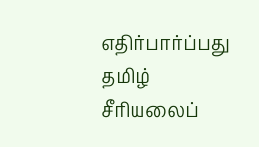எதிர்பார்ப்பது தமிழ் சீரியலைப்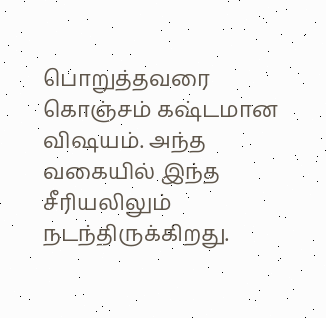பொறுத்தவரை கொஞ்சம் கஷ்டமான விஷயம். அந்த வகையில் இந்த சீரியலிலும் நடந்திருக்கிறது.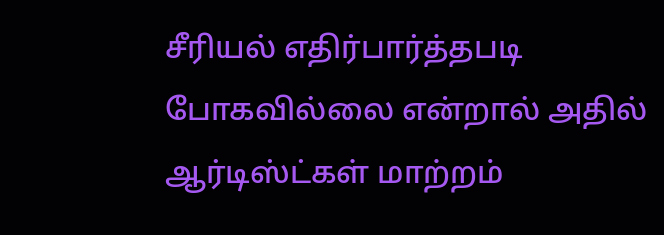சீரியல் எதிர்பார்த்தபடி போகவில்லை என்றால் அதில் ஆர்டிஸ்ட்கள் மாற்றம்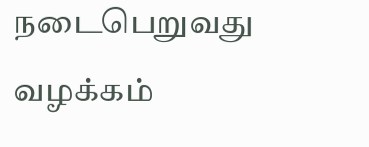நடைபெறுவது வழக்கம்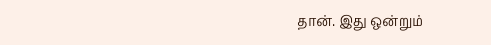தான். இது ஒன்றும்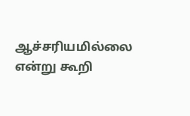ஆச்சரியமில்லை என்று கூறி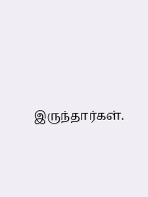இருந்தார்கள்.